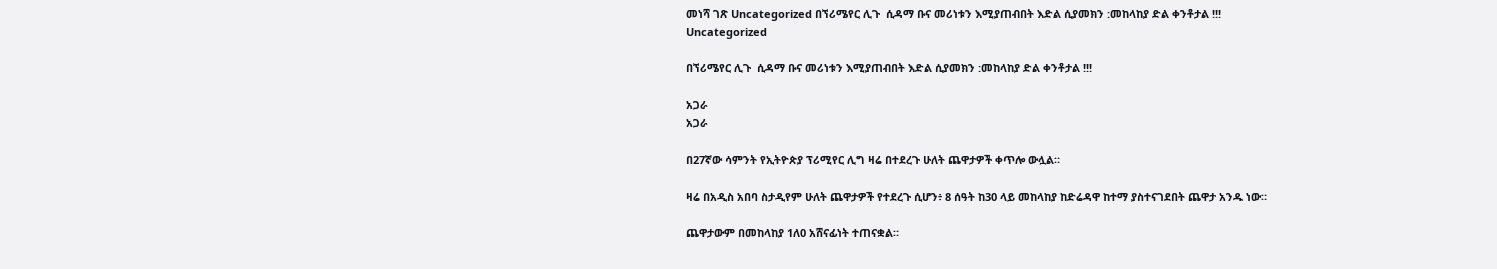መነሻ ገጽ Uncategorized በኘሪሜየር ሊጉ  ሲዳማ ቡና መሪነቱን እሚያጠብበት እድል ሲያመክን :መከላከያ ድል ቀንቶታል !!!
Uncategorized

በኘሪሜየር ሊጉ  ሲዳማ ቡና መሪነቱን እሚያጠብበት እድል ሲያመክን :መከላከያ ድል ቀንቶታል !!!

አጋራ
አጋራ

በ27ኛው ሳምንት የኢትዮጵያ ፕሪሚየር ሊግ ዛሬ በተደረጉ ሁለት ጨዋታዎች ቀጥሎ ውሏል።

ዛሬ በአዲስ አበባ ስታዲየም ሁለት ጨዋታዎች የተደረጉ ሲሆን፥ 8 ሰዓት ከ30 ላይ መከላከያ ከድሬዳዋ ከተማ ያስተናገደበት ጨዋታ አንዱ ነው።

ጨዋታውም በመከላከያ 1ለ0 አሸናፊነት ተጠናቋል።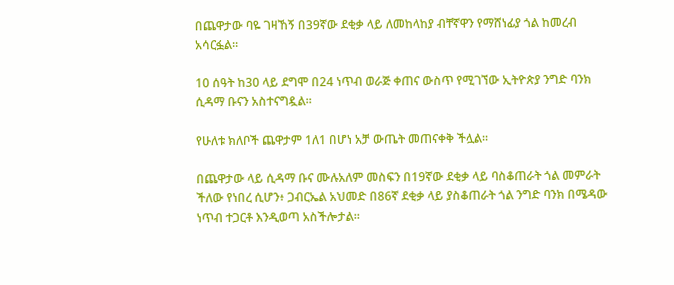በጨዋታው ባዬ ገዛኸኝ በ39ኛው ደቂቃ ላይ ለመከላከያ ብቸኛዋን የማሸነፊያ ጎል ከመረብ አሳርፏል።

10 ሰዓት ከ30 ላይ ደግሞ በ24 ነጥብ ወራጅ ቀጠና ውስጥ የሚገኘው ኢትዮጵያ ንግድ ባንክ ሲዳማ ቡናን አስተናግዷል።

የሁለቱ ክለቦች ጨዋታም 1ለ1 በሆነ አቻ ውጤት መጠናቀቅ ችሏል።

በጨዋታው ላይ ሲዳማ ቡና ሙሉአለም መስፍን በ19ኛው ደቂቃ ላይ ባስቆጠራት ጎል መምራት ችለው የነበረ ሲሆን፥ ጋብርኤል አህመድ በ86ኛ ደቂቃ ላይ ያስቆጠራት ጎል ንግድ ባንክ በሜዳው ነጥብ ተጋርቶ እንዲወጣ አስችሎታል።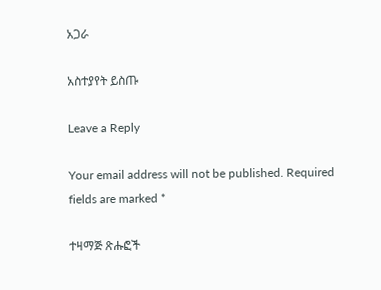አጋራ

አስተያየት ይስጡ

Leave a Reply

Your email address will not be published. Required fields are marked *

ተዛማጅ ጽሑፎች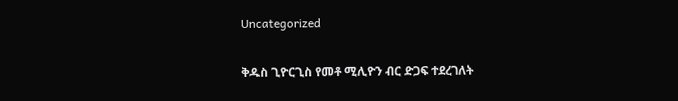Uncategorized

ቅዱስ ጊዮርጊስ የመቶ ሚሊዮን ብር ድጋፍ ተደረገለት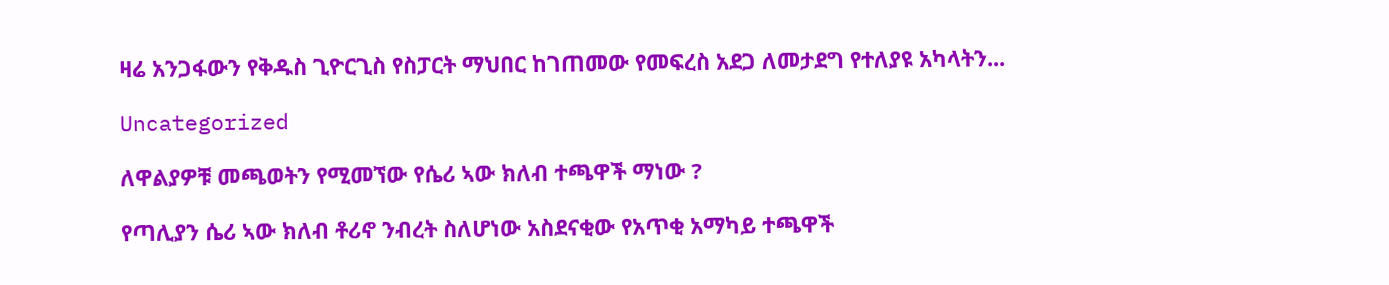ዛሬ አንጋፋውን የቅዱስ ጊዮርጊስ የስፓርት ማህበር ከገጠመው የመፍረስ አደጋ ለመታደግ የተለያዩ አካላትን...

Uncategorized

ለዋልያዎቹ መጫወትን የሚመኘው የሴሪ ኣው ክለብ ተጫዋች ማነው ?

የጣሊያን ሴሪ ኣው ክለብ ቶሪኖ ንብረት ስለሆነው አስደናቂው የአጥቂ አማካይ ተጫዋች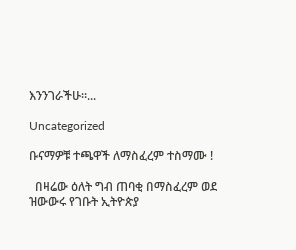እንንገራችሁ።...

Uncategorized

ቡናማዎቹ ተጫዋች ለማስፈረም ተስማሙ !

  በዛሬው ዕለት ግብ ጠባቂ በማስፈረም ወደ ዝውውሩ የገቡት ኢትዮጵያ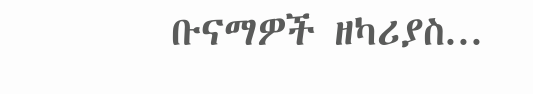ቡናማዎች ዘካሪያስ...